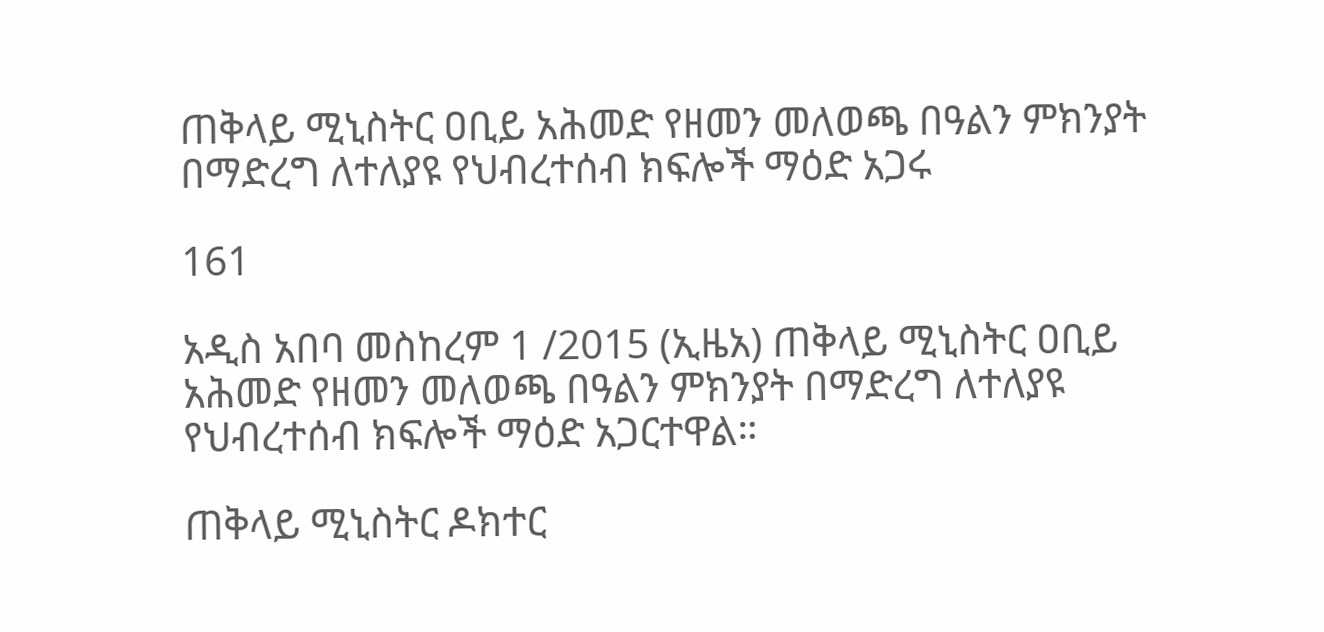ጠቅላይ ሚኒስትር ዐቢይ አሕመድ የዘመን መለወጫ በዓልን ምክንያት በማድረግ ለተለያዩ የህብረተሰብ ክፍሎች ማዕድ አጋሩ

161

አዲስ አበባ መስከረም 1 /2015 (ኢዜአ) ጠቅላይ ሚኒስትር ዐቢይ አሕመድ የዘመን መለወጫ በዓልን ምክንያት በማድረግ ለተለያዩ የህብረተሰብ ክፍሎች ማዕድ አጋርተዋል።

ጠቅላይ ሚኒስትር ዶክተር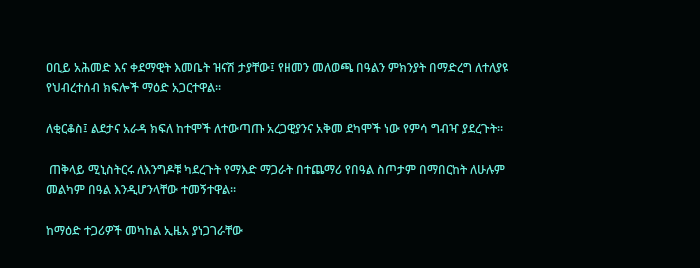ዐቢይ አሕመድ እና ቀደማዊት እመቤት ዝናሽ ታያቸው፤ የዘመን መለወጫ በዓልን ምክንያት በማድረግ ለተለያዩ የህብረተሰብ ክፍሎች ማዕድ አጋርተዋል።

ለቂርቆስ፤ ልደታና አራዳ ክፍለ ከተሞች ለተውጣጡ አረጋዊያንና አቅመ ደካሞች ነው የምሳ ግብዣ ያደረጉት።

 ጠቅላይ ሚኒስትርሩ ለእንግዶቹ ካደረጉት የማእድ ማጋራት በተጨማሪ የበዓል ስጦታም በማበርከት ለሁሉም መልካም በዓል እንዲሆንላቸው ተመኝተዋል።

ከማዕድ ተጋሪዎች መካከል ኢዜአ ያነጋገራቸው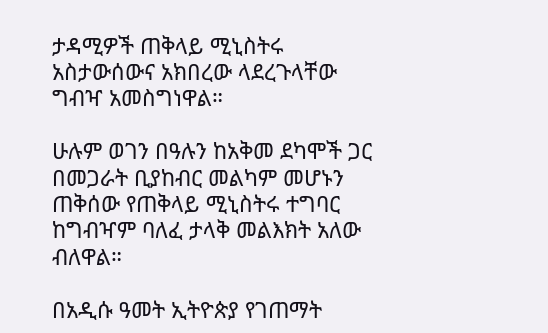ታዳሚዎች ጠቅላይ ሚኒስትሩ አስታውሰውና አክበረው ላደረጉላቸው ግብዣ አመስግነዋል።

ሁሉም ወገን በዓሉን ከአቅመ ደካሞች ጋር በመጋራት ቢያከብር መልካም መሆኑን ጠቅሰው የጠቅላይ ሚኒስትሩ ተግባር ከግብዣም ባለፈ ታላቅ መልእክት አለው ብለዋል።

በአዲሱ ዓመት ኢትዮጵያ የገጠማት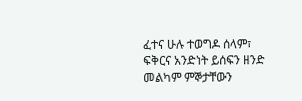ፈተና ሁሉ ተወግዶ ሰላም፣ ፍቅርና አንድነት ይሰፍን ዘንድ መልካም ምኞታቸውን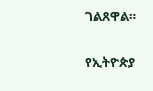ገልጸዋል።

የኢትዮጵያ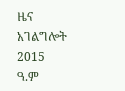ዜና አገልግሎት
2015
ዓ.ም